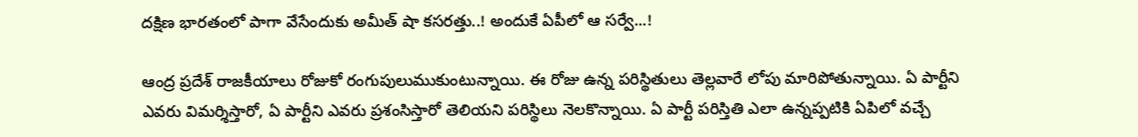ద‌క్షిణ భార‌తంలో పాగా వేసేందుకు అమీత్ షా క‌స‌ర‌త్తు..! అందుకే ఏపీలో ఆ స‌ర్వే...!

ఆంద్ర ప్ర‌దేశ్ రాజ‌కీయాలు రోజుకో రంగుపులుముకుంటున్నాయి. ఈ రోజు ఉన్న ప‌రిస్థితులు తెల్ల‌వారే లోపు మారిపోతున్నాయి. ఏ పార్టీని ఎవ‌రు విమర్శిస్తారో, ఏ పార్టీని ఎవ‌రు ప్ర‌శంసిస్తారో తెలియ‌ని ప‌రిస్థిలు నెల‌కొన్నాయి. ఏ పార్టీ ప‌రిస్తితి ఎలా ఉన్న‌ప్ప‌టికి ఏపిలో వ‌చ్చే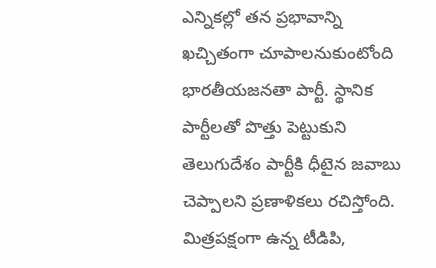ఎన్నిక‌ల్లో త‌న ప్ర‌భావాన్ని ఖ‌చ్చితంగా చూపాల‌నుకుంటోంది భార‌తీయ‌జ‌న‌తా పార్టీ. స్థానిక పార్టీల‌తో పొత్తు పెట్టుకుని తెలుగుదేశం పార్టీకి ధీటైన జ‌వాబు చెప్పాల‌ని ప్రణాళిక‌లు రచిస్తోంది. మిత్ర‌ప‌క్షంగా ఉన్న టీడిపి,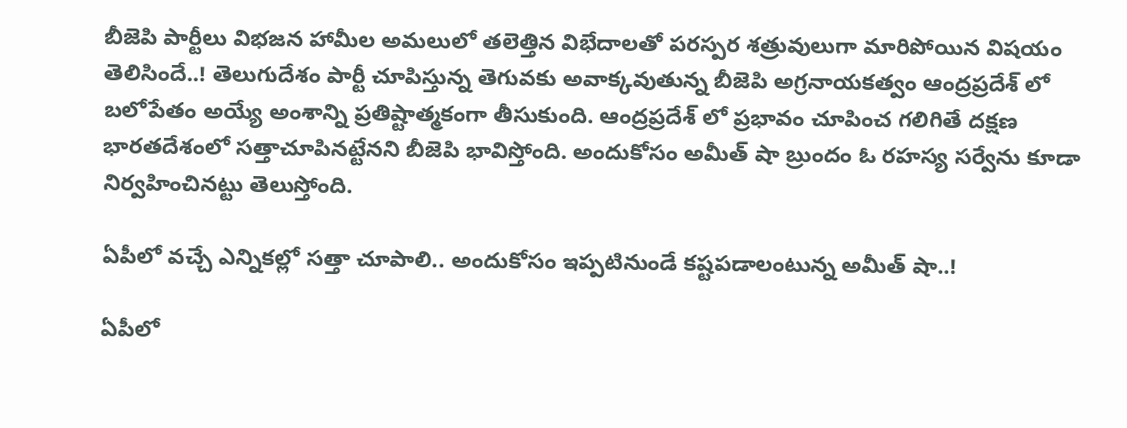బీజెపి పార్టీలు విభ‌జ‌న హామీల అమ‌లులో త‌లెత్తిన విభేదాల‌తో ప‌ర‌స్ప‌ర శ‌త్రువులుగా మారిపోయిన విష‌యం తెలిసిందే..! తెలుగుదేశం పార్టీ చూపిస్తున్న తెగువ‌కు అవాక్క‌వుతున్న బీజెపి అగ్ర‌నాయ‌క‌త్వం ఆంద్ర‌ప్ర‌దేశ్ లో బ‌లోపేతం అయ్యే అంశాన్ని ప్ర‌తిష్టాత్మ‌కంగా తీసుకుంది. ఆంద్ర‌ప్ర‌దేశ్ లో ప్ర‌భావం చూపించ గ‌లిగితే ద‌క్ష‌ణ భార‌త‌దేశంలో స‌త్తాచూపిన‌ట్టేన‌ని బీజెపి భావిస్తోంది. అందుకోసం అమీత్ షా బ్రుందం ఓ ర‌హ‌స్య స‌ర్వేను కూడా నిర్వ‌హించిన‌ట్టు తెలుస్తోంది.

ఏపీలో వ‌చ్చే ఎన్నిక‌ల్లో స‌త్తా చూపాలి.. అందుకోసం ఇప్ప‌టినుండే క‌ష్ట‌ప‌డాలంటున్న అమీత్ షా..!

ఏపీలో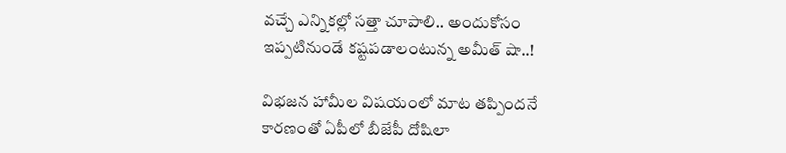వ‌చ్చే ఎన్నిక‌ల్లో స‌త్తా చూపాలి.. అందుకోసం ఇప్ప‌టినుండే క‌ష్ట‌ప‌డాలంటున్న అమీత్ షా..!

విభజన హామీల విషయంలో మాట త‌ప్పిందనే కారణంతో ఏపీలో బీజేపీ దోషిలా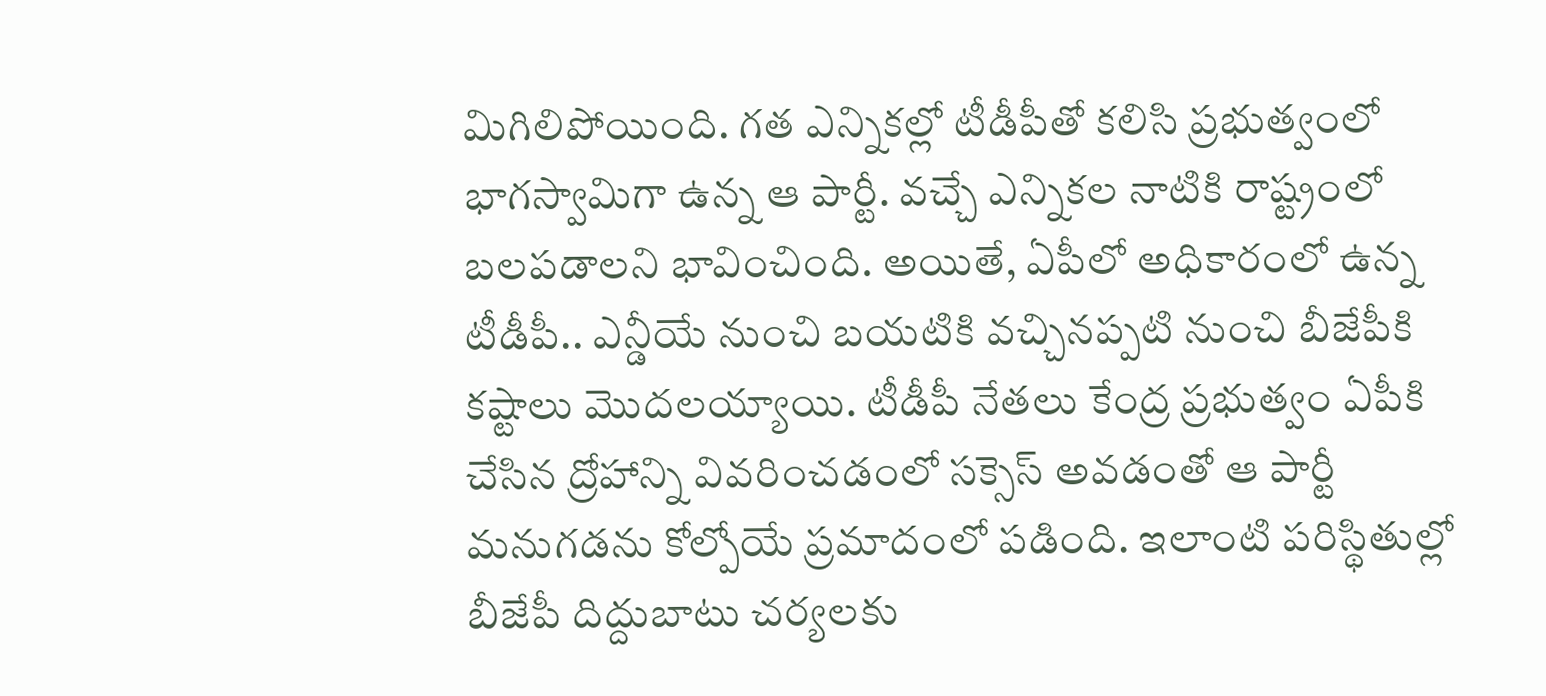మిగిలిపోయింది. గత ఎన్నికల్లో టీడీపీతో కలిసి ప్రభుత్వంలో భాగస్వామిగా ఉన్న ఆ పార్టీ. వచ్చే ఎన్నికల నాటికి రాష్ట్రంలో బలపడాలని భావించింది. అయితే, ఏపీలో అధికారంలో ఉన్న టీడీపీ.. ఎన్డీయే నుంచి బయటికి వచ్చినప్పటి నుంచి బీజేపీకి కష్టాలు మొదలయ్యాయి. టీడీపీ నేతలు కేంద్ర ప్రభుత్వం ఏపీకి చేసిన ద్రోహాన్ని వివరించడంలో సక్సెస్ అవడంతో ఆ పార్టీ మనుగడను కోల్పోయే ప్రమాదంలో పడింది. ఇలాంటి పరిస్థితుల్లో బీజేపీ దిద్దుబాటు చర్యలకు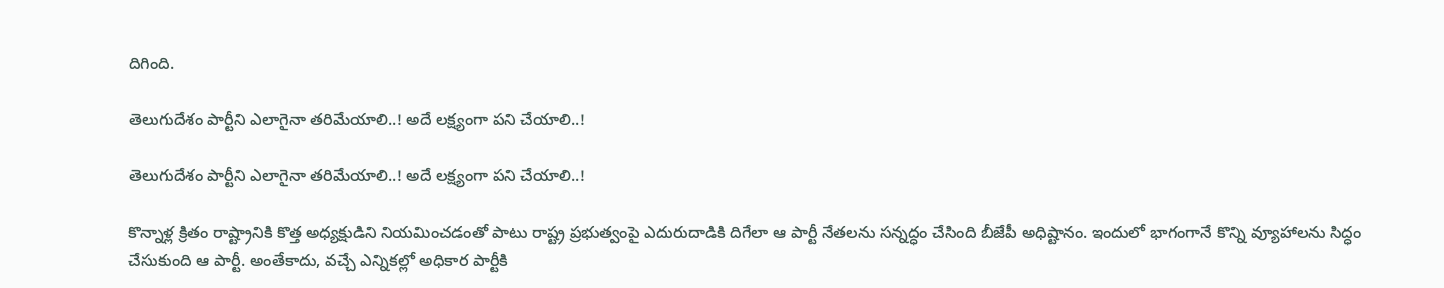దిగింది.

తెలుగుదేశం పార్టీని ఎలాగైనా త‌రిమేయాలి..! అదే ల‌క్ష్యంగా ప‌ని చేయాలి..!

తెలుగుదేశం పార్టీని ఎలాగైనా త‌రిమేయాలి..! అదే ల‌క్ష్యంగా ప‌ని చేయాలి..!

కొన్నాళ్ల క్రితం రాష్ట్రానికి కొత్త అధ్యక్షుడిని నియమించడంతో పాటు రాష్ట్ర ప్రభుత్వంపై ఎదురుదాడికి దిగేలా ఆ పార్టీ నేతలను సన్నద్ధం చేసింది బీజేపీ అధిష్టానం. ఇందులో భాగంగానే కొన్ని వ్యూహాలను సిద్ధం చేసుకుంది ఆ పార్టీ. అంతేకాదు, వచ్చే ఎన్నికల్లో అధికార పార్టీకి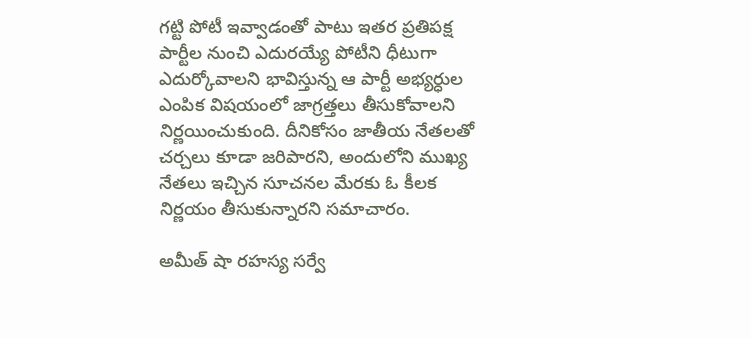గట్టి పోటీ ఇవ్వాడంతో పాటు ఇతర ప్రతిపక్ష పార్టీల నుంచి ఎదుర‌య్యే పోటీని ధీటుగా ఎదుర్కోవాలని భావిస్తున్న ఆ పార్టీ అభ్యర్ధుల ఎంపిక విషయంలో జాగ్రత్తలు తీసుకోవాలని నిర్ణయించుకుంది. దీనికోసం జాతీయ నేతలతో చర్చలు కూడా జరిపారని, అందులోని ముఖ్య నేతలు ఇచ్చిన సూచనల మేరకు ఓ కీలక నిర్ణయం తీసుకున్నారని సమాచారం.

అమీత్ షా ర‌హ‌స్య స‌ర్వే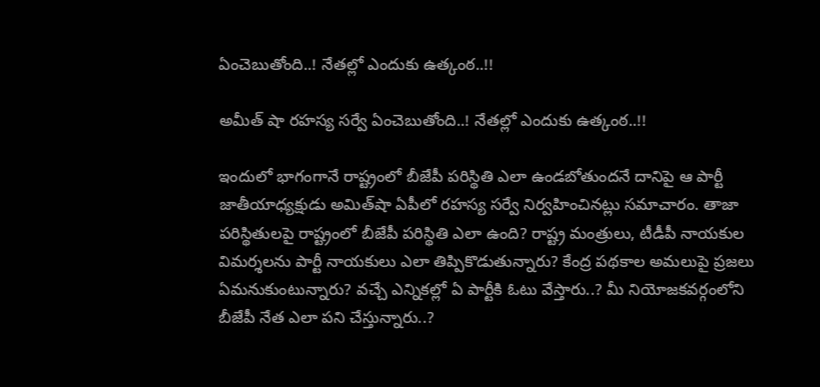ఏంచెబుతోంది..! నేత‌ల్లో ఎందుకు ఉత్కంఠ‌..!!

అమీత్ షా ర‌హ‌స్య స‌ర్వే ఏంచెబుతోంది..! నేత‌ల్లో ఎందుకు ఉత్కంఠ‌..!!

ఇందులో భాగంగానే రాష్ట్రంలో బీజేపీ పరిస్థితి ఎలా ఉండబోతుందనే దానిపై ఆ పార్టీ జాతీయాధ్యక్షుడు అమిత్‌షా ఏపీలో రహస్య సర్వే నిర్వహించినట్లు సమాచారం. తాజా పరిస్థితులపై రాష్ట్రంలో బీజేపీ పరిస్థితి ఎలా ఉంది? రాష్ట్ర మంత్రులు, టీడీపీ నాయకుల విమర్శలను పార్టీ నాయకులు ఎలా తిప్పికొడుతున్నారు? కేంద్ర పథకాల అమలుపై ప్రజలు ఏమనుకుంటున్నారు? వచ్చే ఎన్నికల్లో ఏ పార్టీకి ఓటు వేస్తారు..? మీ నియోజకవర్గంలోని బీజేపీ నేత ఎలా పని చేస్తున్నారు..?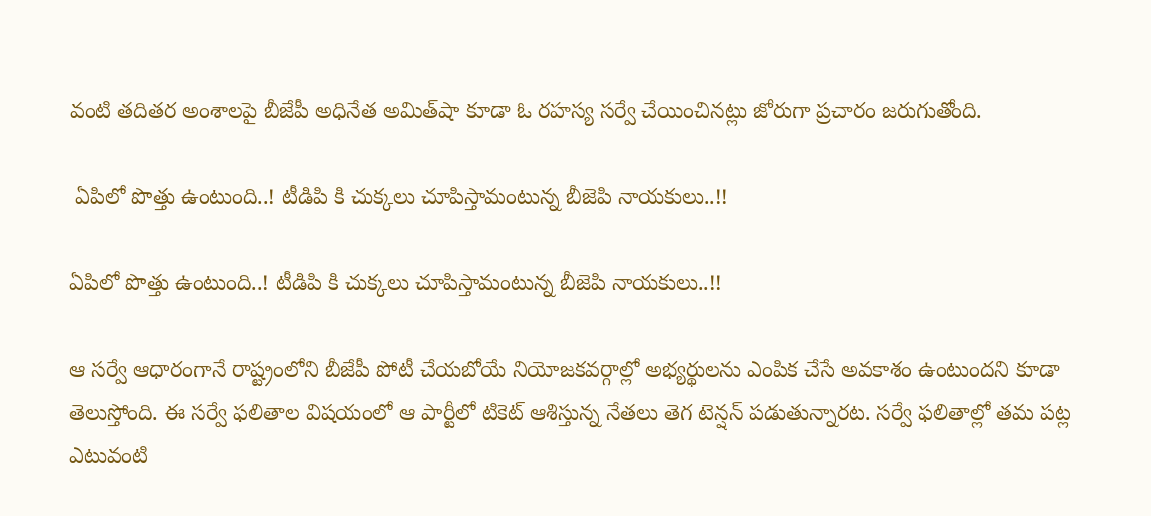వంటి తదితర అంశాలపై బీజేపీ అధినేత అమిత్‌షా కూడా ఓ రహస్య సర్వే చేయించినట్లు జోరుగా ప్రచారం జరుగుతోంది.

 ఏపిలో పొత్తు ఉంటుంది..! టీడిపి కి చుక్క‌లు చూపిస్తామంటున్న బీజెపి నాయ‌కులు..!!

ఏపిలో పొత్తు ఉంటుంది..! టీడిపి కి చుక్క‌లు చూపిస్తామంటున్న బీజెపి నాయ‌కులు..!!

ఆ సర్వే ఆధారంగానే రాష్ట్రంలోని బీజేపీ పోటీ చేయబోయే నియోజకవర్గాల్లో అభ్యర్థులను ఎంపిక చేసే అవకాశం ఉంటుందని కూడా తెలుస్తోంది. ఈ సర్వే ఫలితాల విషయంలో ఆ పార్టీలో టికెట్ ఆశిస్తున్న నేతలు తెగ టెన్షన్ పడుతున్నారట. సర్వే ఫలితాల్లో తమ పట్ల ఎటువంటి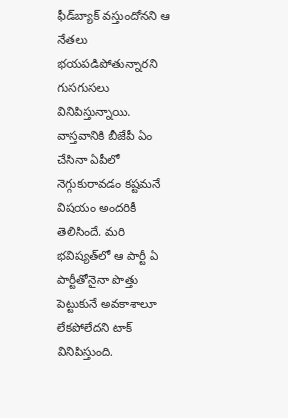ఫీడ్‌బ్యాక్ వస్తుందోనని ఆ నేతలు భయపడిపోతున్నారని గుసగుసలు వినిపిస్తున్నాయి. వాస్తవానికి బీజేపీ ఏం చేసినా ఏపీలో నెగ్గుకురావడం కష్టమనే విషయం అందరికీ తెలిసిందే. మరి భవిష్యత్‌లో ఆ పార్టీ ఏ పార్టీతోనైనా పొత్తు పెట్టుకునే అవకాశాలూ లేకపోలేదని టాక్ వినిపిస్తుంది.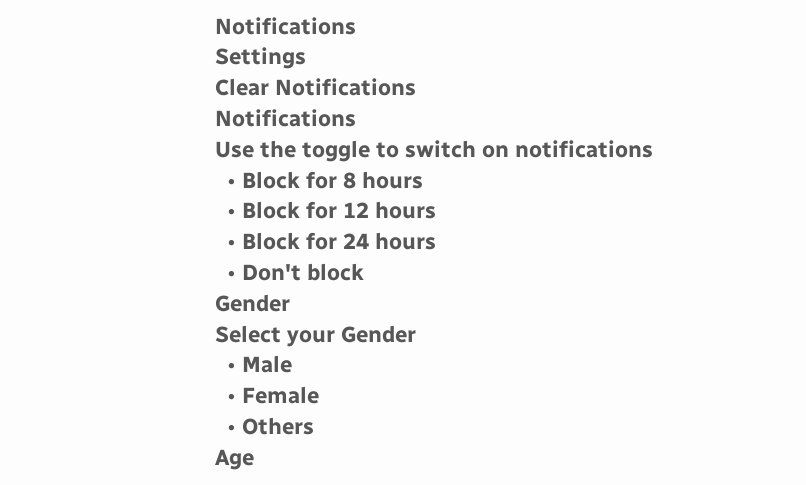Notifications
Settings
Clear Notifications
Notifications
Use the toggle to switch on notifications
  • Block for 8 hours
  • Block for 12 hours
  • Block for 24 hours
  • Don't block
Gender
Select your Gender
  • Male
  • Female
  • Others
Age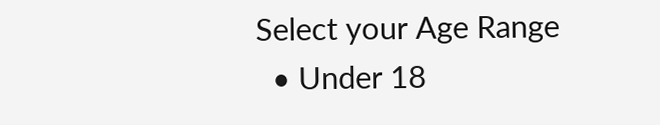Select your Age Range
  • Under 18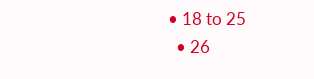• 18 to 25
  • 26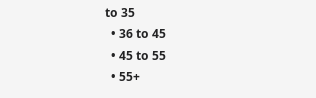to 35
  • 36 to 45
  • 45 to 55
  • 55+